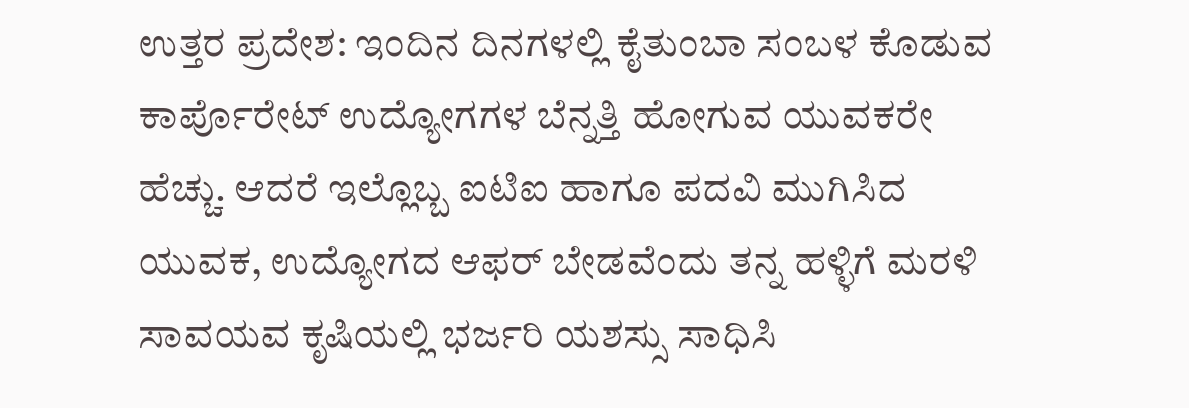ಉತ್ತರ ಪ್ರದೇಶ: ಇಂದಿನ ದಿನಗಳಲ್ಲಿ ಕೈತುಂಬಾ ಸಂಬಳ ಕೊಡುವ ಕಾರ್ಪೊರೇಟ್ ಉದ್ಯೋಗಗಳ ಬೆನ್ನತ್ತಿ ಹೋಗುವ ಯುವಕರೇ ಹೆಚ್ಚು. ಆದರೆ ಇಲ್ಲೊಬ್ಬ ಐಟಿಐ ಹಾಗೂ ಪದವಿ ಮುಗಿಸಿದ ಯುವಕ, ಉದ್ಯೋಗದ ಆಫರ್ ಬೇಡವೆಂದು ತನ್ನ ಹಳ್ಳಿಗೆ ಮರಳಿ ಸಾವಯವ ಕೃಷಿಯಲ್ಲಿ ಭರ್ಜರಿ ಯಶಸ್ಸು ಸಾಧಿಸಿ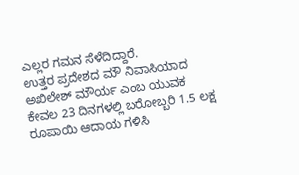ಎಲ್ಲರ ಗಮನ ಸೆಳೆದಿದ್ದಾರೆ.
ಉತ್ತರ ಪ್ರದೇಶದ ಮೌ ನಿವಾಸಿಯಾದ ಅಖಿಲೇಶ್ ಮೌರ್ಯ ಎಂಬ ಯುವಕ ಕೇವಲ 23 ದಿನಗಳಲ್ಲಿ ಬರೋಬ್ಬರಿ 1.5 ಲಕ್ಷ ರೂಪಾಯಿ ಆದಾಯ ಗಳಿಸಿ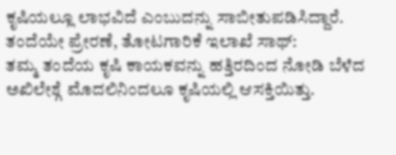ಕೃಷಿಯಲ್ಲೂ ಲಾಭವಿದೆ ಎಂಬುದನ್ನು ಸಾಬೀತುಪಡಿಸಿದ್ದಾರೆ.
ತಂದೆಯೇ ಪ್ರೇರಣೆ, ತೋಟಗಾರಿಕೆ ಇಲಾಖೆ ಸಾಥ್:
ತಮ್ಮ ತಂದೆಯ ಕೃಷಿ ಕಾಯಕವನ್ನು ಹತ್ತಿರದಿಂದ ನೋಡಿ ಬೆಳೆದ ಅಖಿಲೇಶ್ಗೆ ಮೊದಲಿನಿಂದಲೂ ಕೃಷಿಯಲ್ಲಿ ಆಸಕ್ತಿಯಿತ್ತು.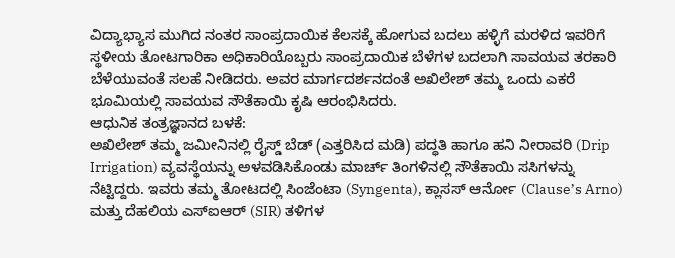ವಿದ್ಯಾಭ್ಯಾಸ ಮುಗಿದ ನಂತರ ಸಾಂಪ್ರದಾಯಿಕ ಕೆಲಸಕ್ಕೆ ಹೋಗುವ ಬದಲು ಹಳ್ಳಿಗೆ ಮರಳಿದ ಇವರಿಗೆ ಸ್ಥಳೀಯ ತೋಟಗಾರಿಕಾ ಅಧಿಕಾರಿಯೊಬ್ಬರು ಸಾಂಪ್ರದಾಯಿಕ ಬೆಳೆಗಳ ಬದಲಾಗಿ ಸಾವಯವ ತರಕಾರಿ ಬೆಳೆಯುವಂತೆ ಸಲಹೆ ನೀಡಿದರು. ಅವರ ಮಾರ್ಗದರ್ಶನದಂತೆ ಅಖಿಲೇಶ್ ತಮ್ಮ ಒಂದು ಎಕರೆ ಭೂಮಿಯಲ್ಲಿ ಸಾವಯವ ಸೌತೆಕಾಯಿ ಕೃಷಿ ಆರಂಭಿಸಿದರು.
ಆಧುನಿಕ ತಂತ್ರಜ್ಞಾನದ ಬಳಕೆ:
ಅಖಿಲೇಶ್ ತಮ್ಮ ಜಮೀನಿನಲ್ಲಿ ರೈಸ್ಡ್ ಬೆಡ್ (ಎತ್ತರಿಸಿದ ಮಡಿ) ಪದ್ಧತಿ ಹಾಗೂ ಹನಿ ನೀರಾವರಿ (Drip Irrigation) ವ್ಯವಸ್ಥೆಯನ್ನು ಅಳವಡಿಸಿಕೊಂಡು ಮಾರ್ಚ್ ತಿಂಗಳಿನಲ್ಲಿ ಸೌತೆಕಾಯಿ ಸಸಿಗಳನ್ನು ನೆಟ್ಟಿದ್ದರು. ಇವರು ತಮ್ಮ ತೋಟದಲ್ಲಿ ಸಿಂಜೆಂಟಾ (Syngenta), ಕ್ಲಾಸಸ್ ಆರ್ನೋ (Clause’s Arno) ಮತ್ತು ದೆಹಲಿಯ ಎಸ್ಐಆರ್ (SIR) ತಳಿಗಳ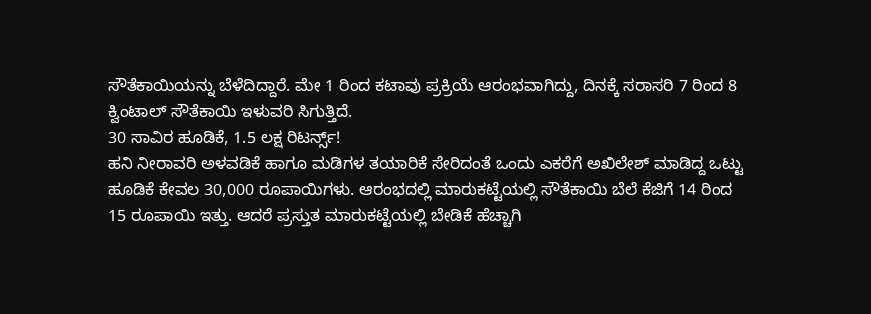ಸೌತೆಕಾಯಿಯನ್ನು ಬೆಳೆದಿದ್ದಾರೆ. ಮೇ 1 ರಿಂದ ಕಟಾವು ಪ್ರಕ್ರಿಯೆ ಆರಂಭವಾಗಿದ್ದು, ದಿನಕ್ಕೆ ಸರಾಸರಿ 7 ರಿಂದ 8 ಕ್ವಿಂಟಾಲ್ ಸೌತೆಕಾಯಿ ಇಳುವರಿ ಸಿಗುತ್ತಿದೆ.
30 ಸಾವಿರ ಹೂಡಿಕೆ, 1.5 ಲಕ್ಷ ರಿಟರ್ನ್ಸ್!
ಹನಿ ನೀರಾವರಿ ಅಳವಡಿಕೆ ಹಾಗೂ ಮಡಿಗಳ ತಯಾರಿಕೆ ಸೇರಿದಂತೆ ಒಂದು ಎಕರೆಗೆ ಅಖಿಲೇಶ್ ಮಾಡಿದ್ದ ಒಟ್ಟು ಹೂಡಿಕೆ ಕೇವಲ 30,000 ರೂಪಾಯಿಗಳು. ಆರಂಭದಲ್ಲಿ ಮಾರುಕಟ್ಟೆಯಲ್ಲಿ ಸೌತೆಕಾಯಿ ಬೆಲೆ ಕೆಜಿಗೆ 14 ರಿಂದ 15 ರೂಪಾಯಿ ಇತ್ತು. ಆದರೆ ಪ್ರಸ್ತುತ ಮಾರುಕಟ್ಟೆಯಲ್ಲಿ ಬೇಡಿಕೆ ಹೆಚ್ಚಾಗಿ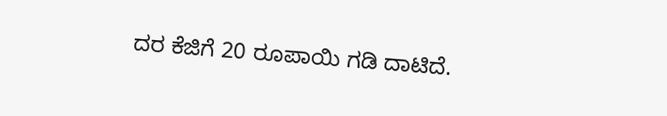ದರ ಕೆಜಿಗೆ 20 ರೂಪಾಯಿ ಗಡಿ ದಾಟಿದೆ.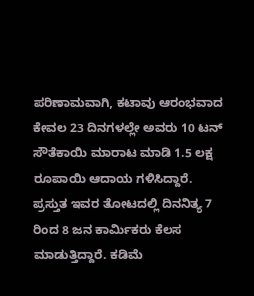ಪರಿಣಾಮವಾಗಿ, ಕಟಾವು ಆರಂಭವಾದ ಕೇವಲ 23 ದಿನಗಳಲ್ಲೇ ಅವರು 10 ಟನ್ ಸೌತೆಕಾಯಿ ಮಾರಾಟ ಮಾಡಿ 1.5 ಲಕ್ಷ ರೂಪಾಯಿ ಆದಾಯ ಗಳಿಸಿದ್ದಾರೆ.
ಪ್ರಸ್ತುತ ಇವರ ತೋಟದಲ್ಲಿ ದಿನನಿತ್ಯ 7 ರಿಂದ 8 ಜನ ಕಾರ್ಮಿಕರು ಕೆಲಸ ಮಾಡುತ್ತಿದ್ದಾರೆ. ಕಡಿಮೆ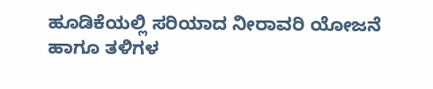ಹೂಡಿಕೆಯಲ್ಲಿ ಸರಿಯಾದ ನೀರಾವರಿ ಯೋಜನೆ ಹಾಗೂ ತಳಿಗಳ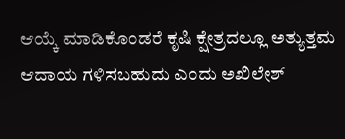ಆಯ್ಕೆ ಮಾಡಿಕೊಂಡರೆ ಕೃಷಿ ಕ್ಷೇತ್ರದಲ್ಲೂ ಅತ್ಯುತ್ತಮ ಆದಾಯ ಗಳಿಸಬಹುದು ಎಂದು ಅಖಿಲೇಶ್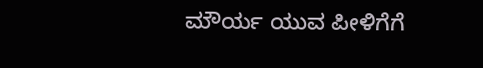ಮೌರ್ಯ ಯುವ ಪೀಳಿಗೆಗೆ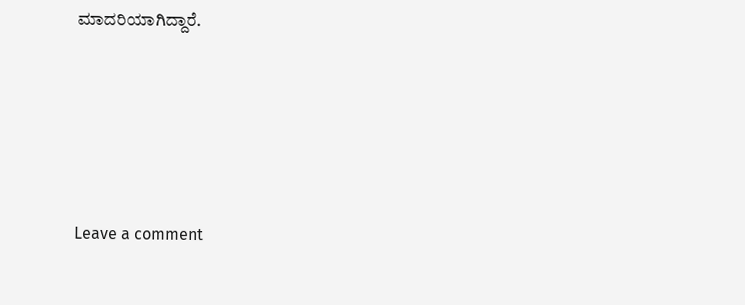ಮಾದರಿಯಾಗಿದ್ದಾರೆ.





Leave a comment